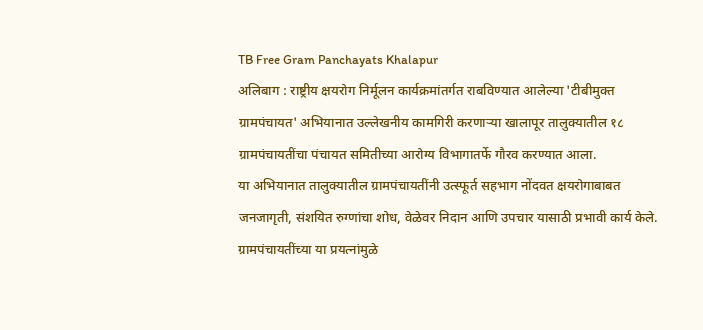TB Free Gram Panchayats Khalapur
अलिबाग : राष्ट्रीय क्षयरोग निर्मूलन कार्यक्रमांतर्गत राबविण्यात आलेल्या 'टीबीमुक्त ग्रामपंचायत' अभियानात उल्लेखनीय कामगिरी करणाऱ्या खालापूर तालुक्यातील १८ ग्रामपंचायतींचा पंचायत समितीच्या आरोग्य विभागातर्फे गौरव करण्यात आला.
या अभियानात तालुक्यातील ग्रामपंचायतींनी उत्स्फूर्त सहभाग नोंदवत क्षयरोगाबाबत जनजागृती, संशयित रुग्णांचा शोध, वेळेवर निदान आणि उपचार यासाठी प्रभावी कार्य केले. ग्रामपंचायतींच्या या प्रयत्नांमुळे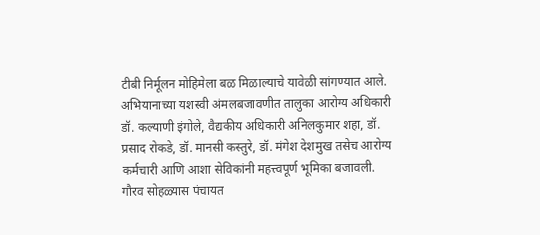टीबी निर्मूलन मोहिमेला बळ मिळाल्याचे यावेळी सांगण्यात आले.
अभियानाच्या यशस्वी अंमलबजावणीत तालुका आरोग्य अधिकारी डॉ. कल्याणी इंगोले, वैद्यकीय अधिकारी अनिलकुमार शहा, डॉ. प्रसाद रोकडे, डॉ. मानसी कस्तुरे, डॉ. मंगेश देशमुख तसेच आरोग्य कर्मचारी आणि आशा सेविकांनी महत्त्वपूर्ण भूमिका बजावली.
गौरव सोहळ्यास पंचायत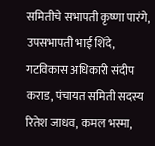समितीचे सभापती कृष्णा पारंगे, उपसभापती भाई शिंदे, गटविकास अधिकारी संदीप कराड, पंचायत समिती सदस्य रितेश जाधव, कमल भस्मा,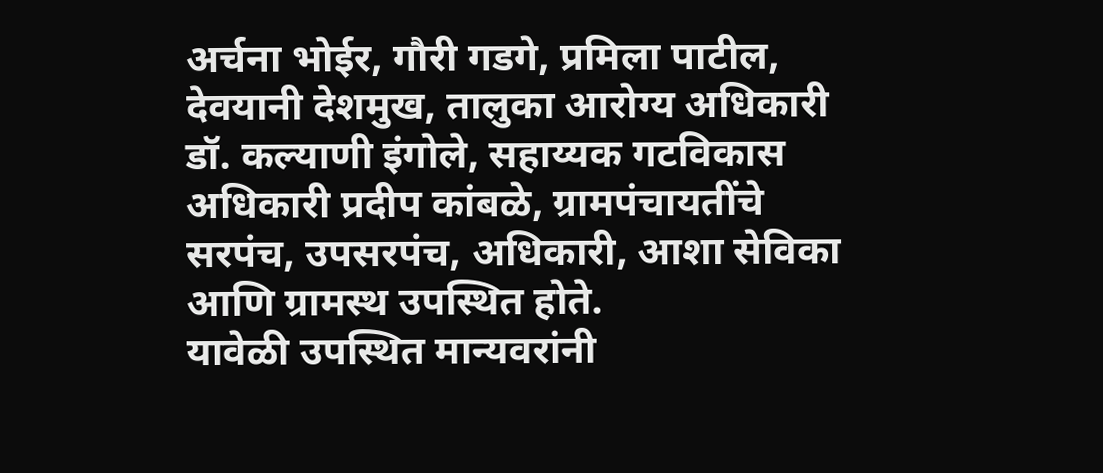अर्चना भोईर, गौरी गडगे, प्रमिला पाटील, देवयानी देशमुख, तालुका आरोग्य अधिकारी डॉ. कल्याणी इंगोले, सहाय्यक गटविकास अधिकारी प्रदीप कांबळे, ग्रामपंचायतींचे सरपंच, उपसरपंच, अधिकारी, आशा सेविका आणि ग्रामस्थ उपस्थित होते.
यावेळी उपस्थित मान्यवरांनी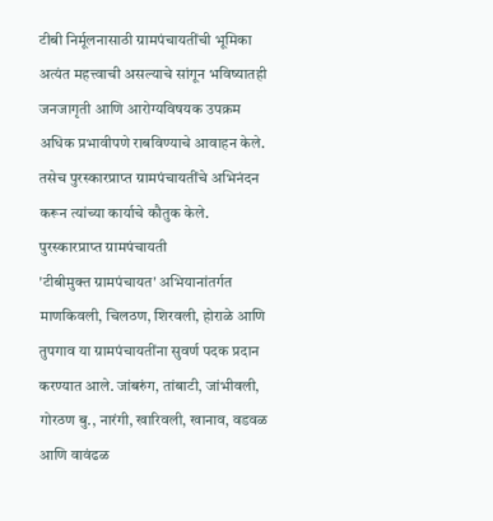टीबी निर्मूलनासाठी ग्रामपंचायतींची भूमिका अत्यंत महत्त्वाची असल्याचे सांगून भविष्यातही जनजागृती आणि आरोग्यविषयक उपक्रम अधिक प्रभावीपणे राबविण्याचे आवाहन केले. तसेच पुरस्कारप्राप्त ग्रामपंचायतींचे अभिनंदन करून त्यांच्या कार्याचे कौतुक केले.
पुरस्कारप्राप्त ग्रामपंचायती
'टीबीमुक्त ग्रामपंचायत' अभियानांतर्गत माणकिवली, चिलठण, शिरवली, होराळे आणि तुपगाव या ग्रामपंचायतींना सुवर्ण पदक प्रदान करण्यात आले. जांबरुंग, तांबाटी, जांभीवली, गोरठण बु., नारंगी, खारिवली, खानाव, वडवळ आणि वावंढळ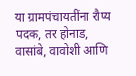या ग्रामपंचायतींना रौप्य पदक, तर होनाड, वासांबे, वावोशी आणि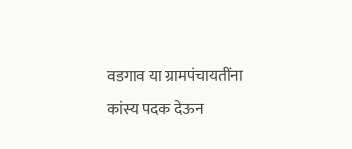वडगाव या ग्रामपंचायतींना कांस्य पदक देऊन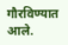गौरविण्यात आले.